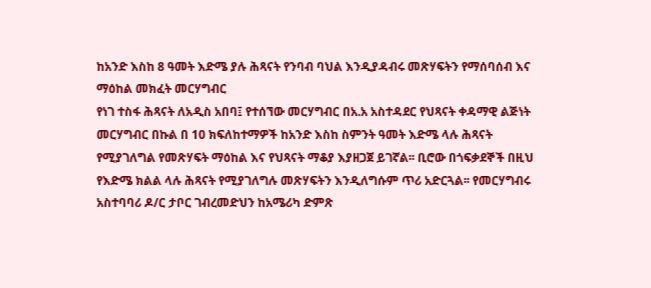ከአንድ እስከ 8 ዓመት እድሜ ያሉ ሕጻናት የንባብ ባህል እንዲያዳብሩ መጽሃፍትን የማሰባሰብ እና ማዕከል መክፈት መርሃግብር
የነገ ተስፋ ሕጻናት ለአዲስ አበባ፤ የተሰኘው መርሃግብር በአ.አ አስተዳደር የህጻናት ቀዳማዊ ልጅነት መርሃግብር በኩል በ 10 ክፍለከተማዎች ከአንድ እስከ ስምንት ዓመት እድሜ ላሉ ሕጻናት የሚያገለግል የመጽሃፍት ማዕከል እና የህጻናት ማቆያ እያዘጋጀ ይገኛል፡፡ ቢሮው በጎፍቃደኞች በዚህ የእድሜ ክልል ላሉ ሕጻናት የሚያገለግሉ መጽሃፍትን እንዲለግሱም ጥሪ አድርጓል፡፡ የመርሃግብሩ አስተባባሪ ዶ/ር ታቦር ገብረመድህን ከአሜሪካ ድምጽ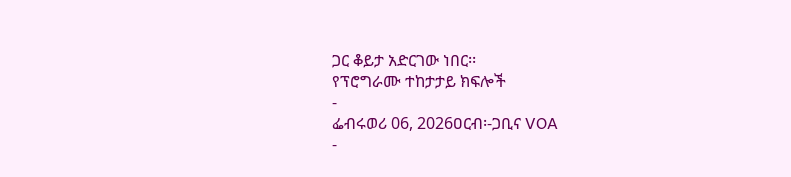ጋር ቆይታ አድርገው ነበር፡፡
የፕሮግራሙ ተከታታይ ክፍሎች
-
ፌብሩወሪ 06, 2026ዐርብ፡-ጋቢና VOA
-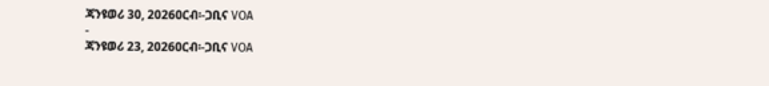ጃንዩወሪ 30, 2026ዐርብ፡-ጋቢና VOA
-
ጃንዩወሪ 23, 2026ዐርብ፡-ጋቢና VOA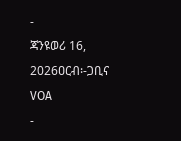-
ጃንዩወሪ 16, 2026ዐርብ፡-ጋቢና VOA
-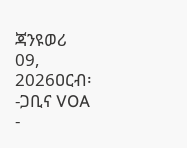ጃንዩወሪ 09, 2026ዐርብ፡-ጋቢና VOA
-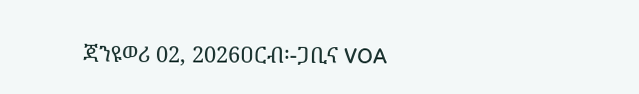ጃንዩወሪ 02, 2026ዐርብ፡-ጋቢና VOA